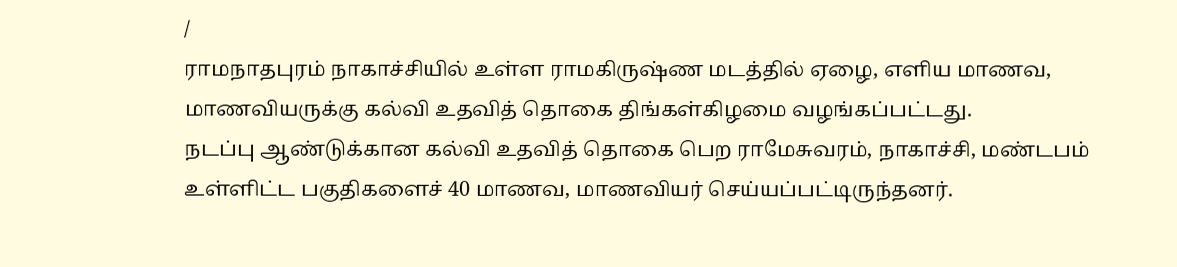/
ராமநாதபுரம் நாகாச்சியில் உள்ள ராமகிருஷ்ண மடத்தில் ஏழை, எளிய மாணவ, மாணவியருக்கு கல்வி உதவித் தொகை திங்கள்கிழமை வழங்கப்பட்டது.
நடப்பு ஆண்டுக்கான கல்வி உதவித் தொகை பெற ராமேசுவரம், நாகாச்சி, மண்டபம் உள்ளிட்ட பகுதிகளைச் 40 மாணவ, மாணவியர் செய்யப்பட்டிருந்தனர்.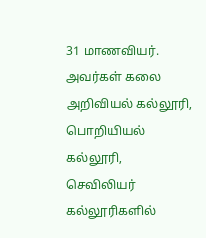31 மாணவியர். அவர்கள் கலை அறிவியல் கல்லூரி, பொறியியல் கல்லூரி, செவிலியர் கல்லூரிகளில்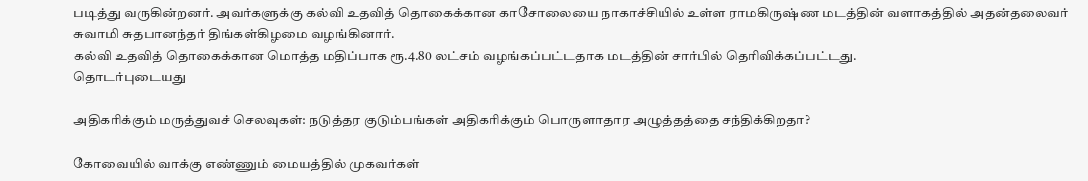படித்து வருகின்றனர். அவர்களுக்கு கல்வி உதவித் தொகைக்கான காசோலையை நாகாச்சியில் உள்ள ராமகிருஷ்ண மடத்தின் வளாகத்தில் அதன்தலைவர் சுவாமி சுதபானந்தர் திங்கள்கிழமை வழங்கினார்.
கல்வி உதவித் தொகைக்கான மொத்த மதிப்பாக ரூ.4.80 லட்சம் வழங்கப்பட்டதாக மடத்தின் சார்பில் தெரிவிக்கப்பட்டது.
தொடர்புடையது

அதிகரிக்கும் மருத்துவச் செலவுகள்: நடுத்தர குடும்பங்கள் அதிகரிக்கும் பொருளாதார அழுத்தத்தை சந்திக்கிறதா?

கோவையில் வாக்கு எண்ணும் மையத்தில் முகவர்கள்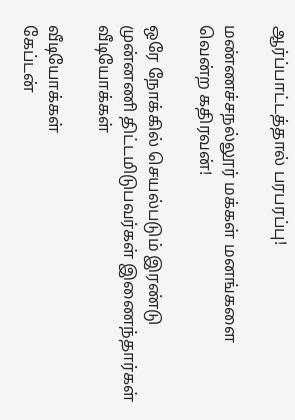ஆர்ப்பாட்டத்தால் பரபரப்பு!

மண்ணச்சநல்லூர் மக்கள் மனங்களை வென்ற கதிரவன்!

ஒரே நோக்கில் செயல்படும் இரண்டு முன்னணி திட்டமிடுபவர்கள் இணைந்தார்கள்
வீடியோக்கள்

வீடியோக்கள்
கேப்டன்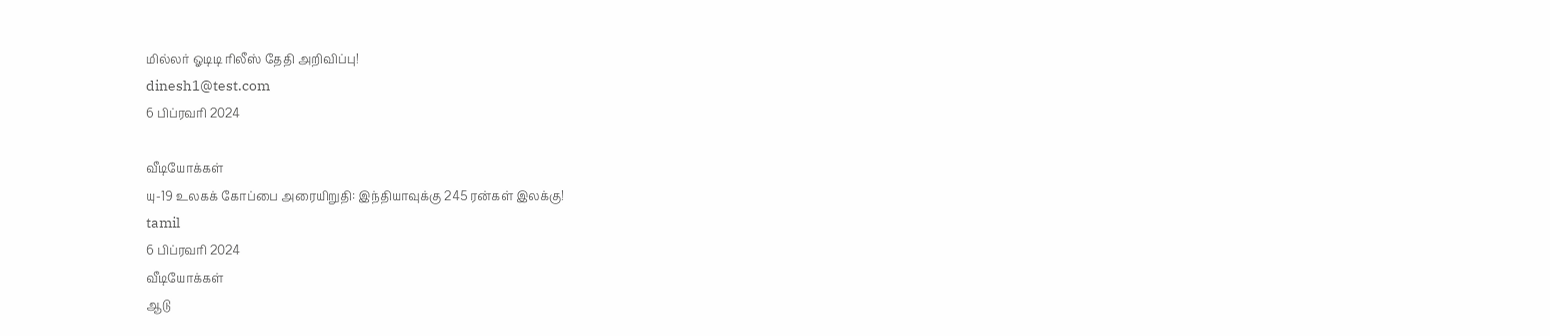மில்லர் ஓடிடி ரிலீஸ் தேதி அறிவிப்பு!
dinesh1@test.com
6 பிப்ரவரி 2024

வீடியோக்கள்
யு-19 உலகக் கோப்பை அரையிறுதி: இந்தியாவுக்கு 245 ரன்கள் இலக்கு!
tamil
6 பிப்ரவரி 2024
வீடியோக்கள்
ஆடு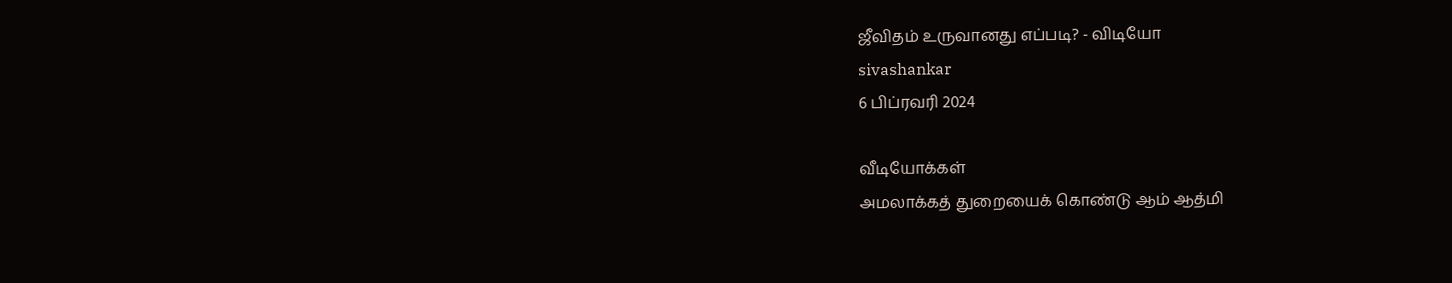ஜீவிதம் உருவானது எப்படி? - விடியோ
sivashankar
6 பிப்ரவரி 2024

வீடியோக்கள்
அமலாக்கத் துறையைக் கொண்டு ஆம் ஆத்மி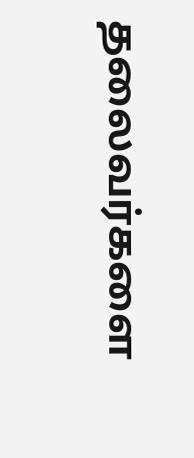தலைவர்களை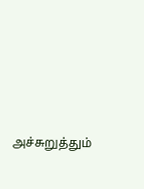அச்சுறுத்தும்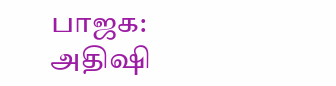பாஜக: அதிஷி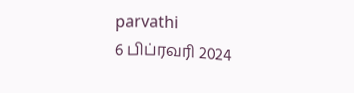parvathi
6 பிப்ரவரி 2024